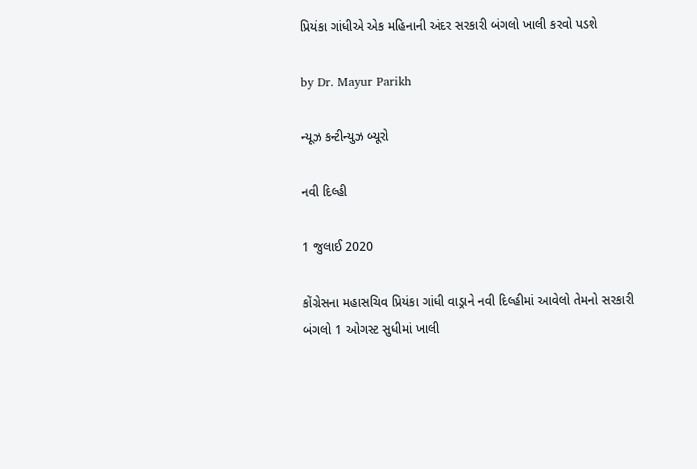પ્રિયંકા ગાંધીએ એક મહિનાની અંદર સરકારી બંગલો ખાલી કરવો પડશે

by Dr. Mayur Parikh

ન્યૂઝ કન્ટીન્યુઝ બ્યૂરો

નવી દિલ્હી

1 જુલાઈ 2020

કોંગ્રેસના મહાસચિવ પ્રિયંકા ગાંધી વાડ્રાને નવી દિલ્હીમાં આવેલો તેમનો સરકારી બંગલો 1 ઓગસ્ટ સુધીમાં ખાલી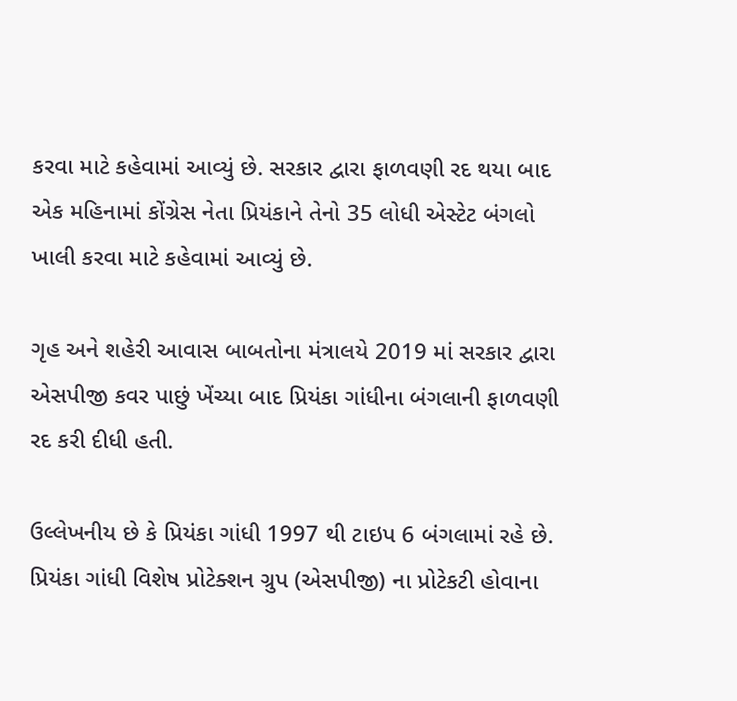કરવા માટે કહેવામાં આવ્યું છે. સરકાર દ્વારા ફાળવણી રદ થયા બાદ એક મહિનામાં કોંગ્રેસ નેતા પ્રિયંકાને તેનો 35 લોધી એસ્ટેટ બંગલો ખાલી કરવા માટે કહેવામાં આવ્યું છે.

ગૃહ અને શહેરી આવાસ બાબતોના મંત્રાલયે 2019 માં સરકાર દ્વારા એસપીજી કવર પાછું ખેંચ્યા બાદ પ્રિયંકા ગાંધીના બંગલાની ફાળવણી રદ કરી દીધી હતી.

ઉલ્લેખનીય છે કે પ્રિયંકા ગાંધી 1997 થી ટાઇપ 6 બંગલામાં રહે છે. પ્રિયંકા ગાંધી વિશેષ પ્રોટેક્શન ગ્રુપ (એસપીજી) ના પ્રોટેકટી હોવાના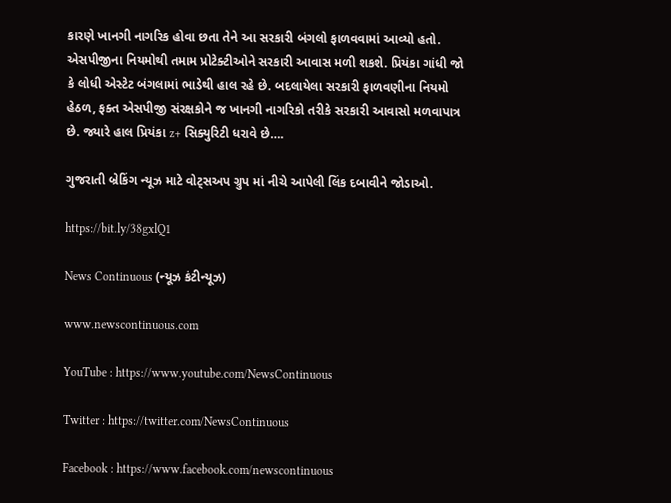કારણે ખાનગી નાગરિક હોવા છતા તેને આ સરકારી બંગલો ફાળવવામાં આવ્યો હતો. એસપીજીના નિયમોથી તમામ પ્રોટેક્ટીઓને સરકારી આવાસ મળી શકશે. પ્રિયંકા ગાંધી જો કે લોધી એસ્ટેટ બંગલામાં ભાડેથી હાલ રહે છે. બદલાયેલા સરકારી ફાળવણીના નિયમો હેઠળ, ફક્ત એસપીજી સંરક્ષકોને જ ખાનગી નાગરિકો તરીકે સરકારી આવાસો મળવાપાત્ર છે. જ્યારે હાલ પ્રિયંકા z+ સિક્યુરિટી ધરાવે છે….

ગુજરાતી બ્રેકિંગ ન્યૂઝ માટે વોટ્સઅપ ગ્રુપ માં નીચે આપેલી લિંક દબાવીને જોડાઓ.

https://bit.ly/38gxlQ1

News Continuous (ન્યૂઝ કંટીન્યૂઝ)

www.newscontinuous.com

YouTube : https://www.youtube.com/NewsContinuous

Twitter : https://twitter.com/NewsContinuous

Facebook : https://www.facebook.com/newscontinuous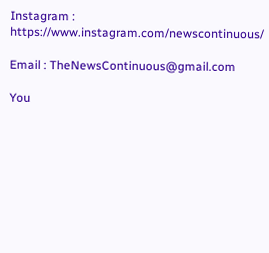Instagram : https://www.instagram.com/newscontinuous/

Email : TheNewsContinuous@gmail.com

You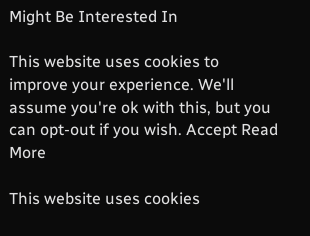Might Be Interested In

This website uses cookies to improve your experience. We'll assume you're ok with this, but you can opt-out if you wish. Accept Read More

This website uses cookies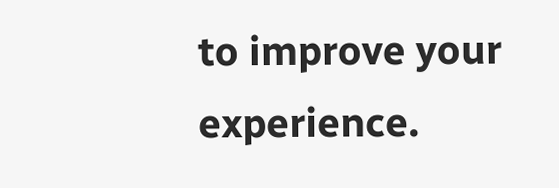to improve your experience.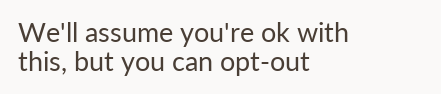We'll assume you're ok with this, but you can opt-out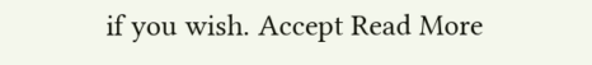if you wish. Accept Read More